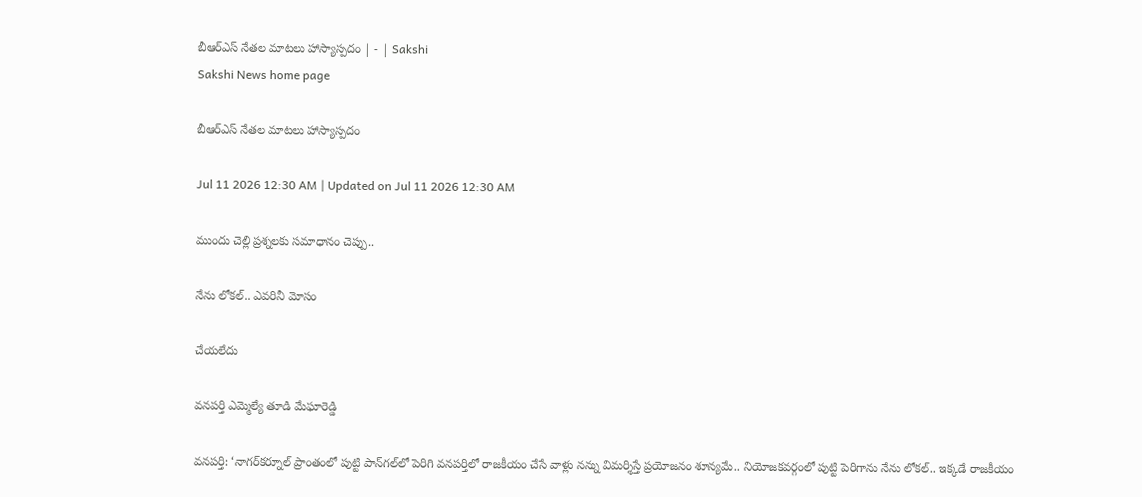బీఆర్‌ఎస్‌ నేతల మాటలు హాస్యాస్పదం | - | Sakshi
Sakshi News home page

బీఆర్‌ఎస్‌ నేతల మాటలు హాస్యాస్పదం

Jul 11 2026 12:30 AM | Updated on Jul 11 2026 12:30 AM

ముందు చెల్లి ప్రశ్నలకు సమాధానం చెప్పు..

నేను లోకల్‌.. ఎవరినీ మోసం

చేయలేదు

వనపర్తి ఎమ్మెల్యే తూడి మేఘారెడ్డి

వనపర్తి: ‘నాగర్‌కర్నూల్‌ ప్రాంతంలో పుట్టి పాన్‌గల్‌లో పెరిగి వనపర్తిలో రాజకీయం చేసే వాళ్లు నన్ను విమర్శిస్తే ప్రయోజనం శూన్యమే.. నియోజకవర్గంలో పుట్టి పెరిగాను నేను లోకల్‌.. ఇక్కడే రాజకీయం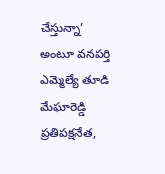చేస్తున్నా’ అంటూ వనపర్తి ఎమ్మెల్యే తూడి మేఘారెడ్డి ప్రతిపక్షనేత,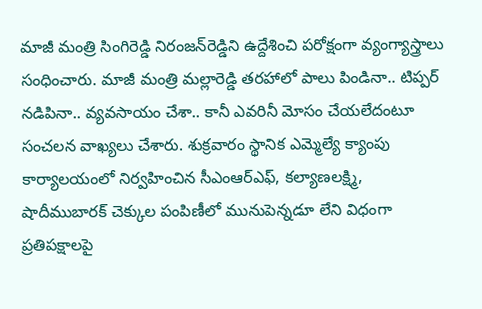మాజీ మంత్రి సింగిరెడ్డి నిరంజన్‌రెడ్డిని ఉద్దేశించి పరోక్షంగా వ్యంగ్యాస్త్రాలు సంధించారు. మాజీ మంత్రి మల్లారెడ్డి తరహాలో పాలు పిండినా.. టిప్పర్‌ నడిపినా.. వ్యవసాయం చేశా.. కానీ ఎవరినీ మోసం చేయలేదంటూ సంచలన వాఖ్యలు చేశారు. శుక్రవారం స్థానిక ఎమ్మెల్యే క్యాంపు కార్యాలయంలో నిర్వహించిన సీఎంఆర్‌ఎఫ్‌, కల్యాణలక్ష్మి, షాదీముబారక్‌ చెక్కుల పంపిణీలో మునుపెన్నడూ లేని విధంగా ప్రతిపక్షాలపై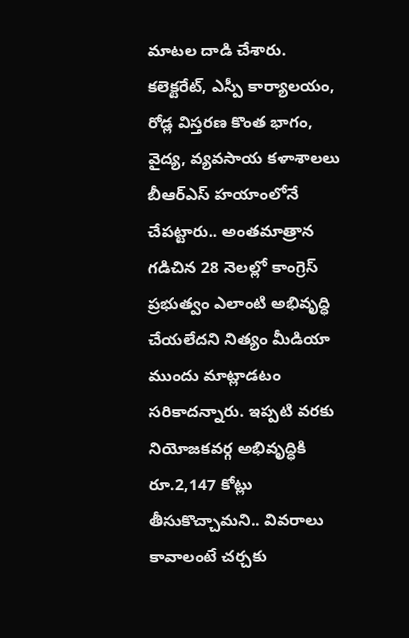మాటల దాడి చేశారు. కలెక్టరేట్‌, ఎస్పీ కార్యాలయం, రోడ్ల విస్తరణ కొంత భాగం, వైద్య, వ్యవసాయ కళాశాలలు బీఆర్‌ఎస్‌ హయాంలోనే చేపట్టారు.. అంతమాత్రాన గడిచిన 28 నెలల్లో కాంగ్రెస్‌ ప్రభుత్వం ఎలాంటి అభివృద్ధి చేయలేదని నిత్యం మీడియా ముందు మాట్లాడటం సరికాదన్నారు. ఇప్పటి వరకు నియోజకవర్గ అభివృద్ధికి రూ.2,147 కోట్లు తీసుకొచ్చామని.. వివరాలు కావాలంటే చర్చకు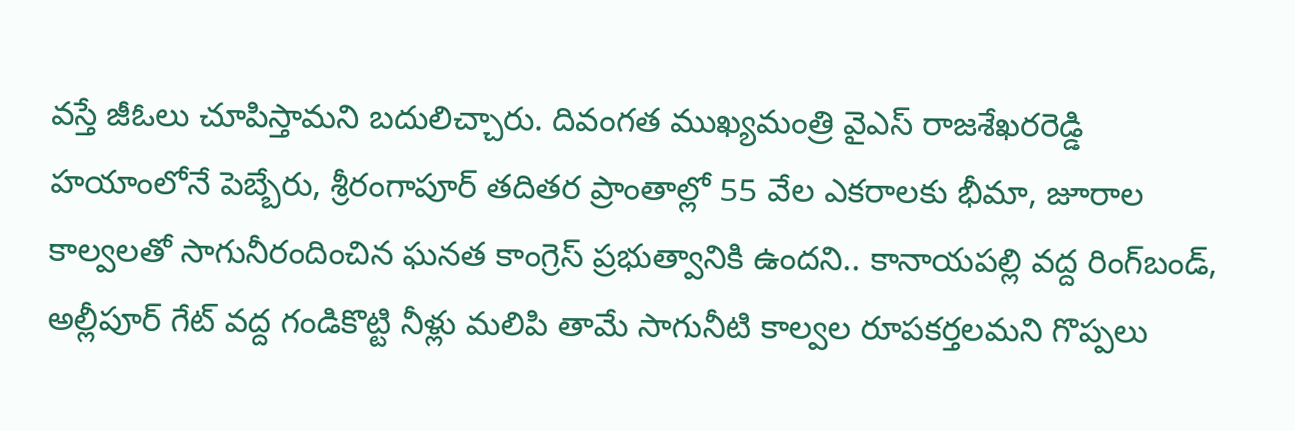వస్తే జీఓలు చూపిస్తామని బదులిచ్చారు. దివంగత ముఖ్యమంత్రి వైఎస్‌ రాజశేఖరరెడ్డి హయాంలోనే పెబ్బేరు, శ్రీరంగాపూర్‌ తదితర ప్రాంతాల్లో 55 వేల ఎకరాలకు భీమా, జూరాల కాల్వలతో సాగునీరందించిన ఘనత కాంగ్రెస్‌ ప్రభుత్వానికి ఉందని.. కానాయపల్లి వద్ద రింగ్‌బండ్‌, అల్లీపూర్‌ గేట్‌ వద్ద గండికొట్టి నీళ్లు మలిపి తామే సాగునీటి కాల్వల రూపకర్తలమని గొప్పలు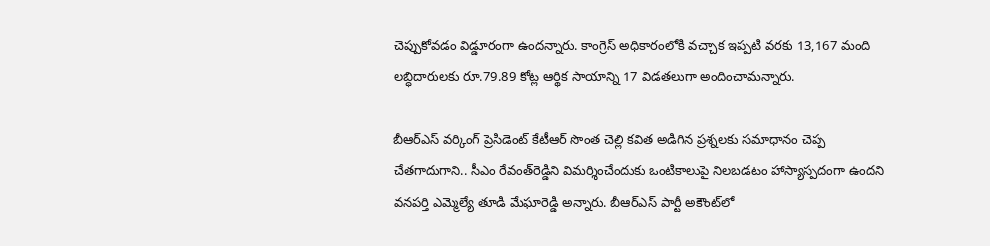చెప్పుకోవడం విడ్డూరంగా ఉందన్నారు. కాంగ్రెస్‌ అధికారంలోకి వచ్చాక ఇప్పటి వరకు 13,167 మంది లబ్ధిదారులకు రూ.79.89 కోట్ల ఆర్థిక సాయాన్ని 17 విడతలుగా అందించామన్నారు.

బీఆర్‌ఎస్‌ వర్కింగ్‌ ప్రెసిడెంట్‌ కేటీఆర్‌ సొంత చెల్లి కవిత అడిగిన ప్రశ్నలకు సమాధానం చెప్ప చేతగాదుగాని.. సీఎం రేవంత్‌రెడ్డిని విమర్శించేందుకు ఒంటికాలుపై నిలబడటం హాస్యాస్పదంగా ఉందని వనపర్తి ఎమ్మెల్యే తూడి మేఘారెడ్డి అన్నారు. బీఆర్‌ఎస్‌ పార్టీ అకౌంట్‌లో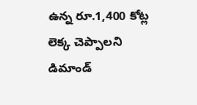ఉన్న రూ.1,400 కోట్ల లెక్క చెప్పాలని డిమాండ్‌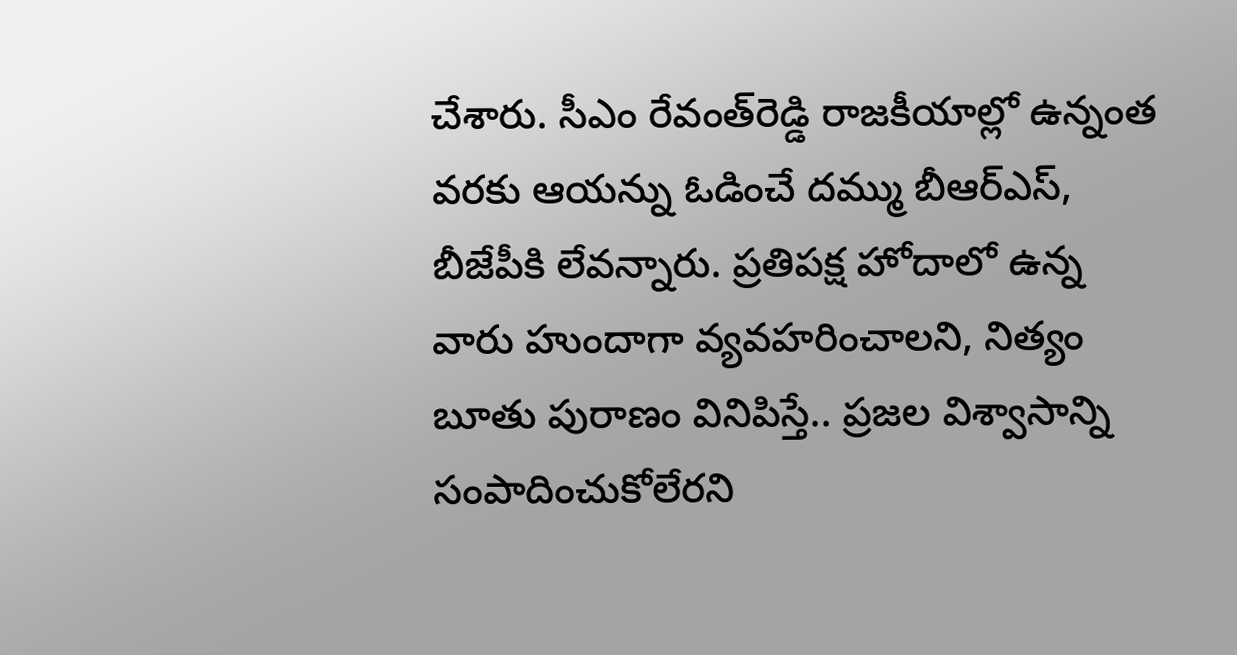చేశారు. సీఎం రేవంత్‌రెడ్డి రాజకీయాల్లో ఉన్నంత వరకు ఆయన్ను ఓడించే దమ్ము బీఆర్‌ఎస్‌, బీజేపీకి లేవన్నారు. ప్రతిపక్ష హోదాలో ఉన్న వారు హుందాగా వ్యవహరించాలని, నిత్యం బూతు పురాణం వినిపిస్తే.. ప్రజల విశ్వాసాన్ని సంపాదించుకోలేరని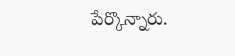పేర్కొన్నారు.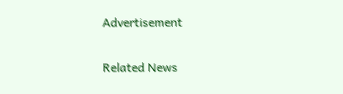Advertisement

Related News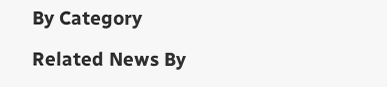By Category

Related News By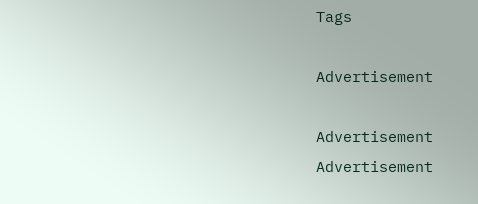Tags

Advertisement

Advertisement
Advertisement